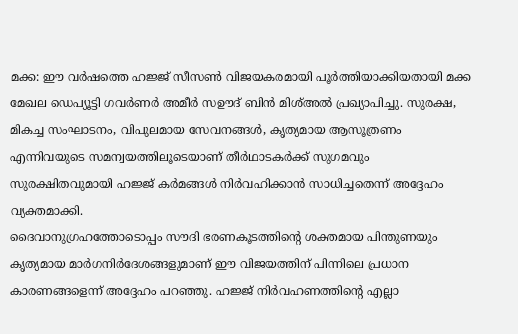മക്ക: ഈ വർഷത്തെ ഹജ്ജ് സീസൺ വിജയകരമായി പൂർത്തിയാക്കിയതായി മക്ക മേഖല ഡെപ്യൂട്ടി ഗവർണർ അമീർ സഊദ് ബിൻ മിശ്അൽ പ്രഖ്യാപിച്ചു. സുരക്ഷ, മികച്ച സംഘാടനം, വിപുലമായ സേവനങ്ങൾ, കൃത്യമായ ആസൂത്രണം എന്നിവയുടെ സമന്വയത്തിലൂടെയാണ് തീർഥാടകർക്ക് സുഗമവും സുരക്ഷിതവുമായി ഹജ്ജ് കർമങ്ങൾ നിർവഹിക്കാൻ സാധിച്ചതെന്ന് അദ്ദേഹം വ്യക്തമാക്കി.
ദൈവാനുഗ്രഹത്തോടൊപ്പം സൗദി ഭരണകൂടത്തിന്റെ ശക്തമായ പിന്തുണയും കൃത്യമായ മാർഗനിർദേശങ്ങളുമാണ് ഈ വിജയത്തിന് പിന്നിലെ പ്രധാന കാരണങ്ങളെന്ന് അദ്ദേഹം പറഞ്ഞു. ഹജ്ജ് നിർവഹണത്തിന്റെ എല്ലാ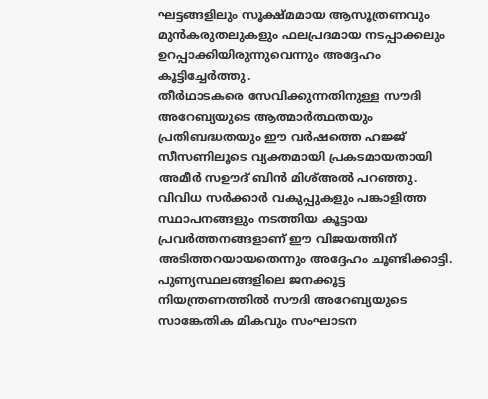ഘട്ടങ്ങളിലും സൂക്ഷ്മമായ ആസൂത്രണവും മുൻകരുതലുകളും ഫലപ്രദമായ നടപ്പാക്കലും ഉറപ്പാക്കിയിരുന്നുവെന്നും അദ്ദേഹം കൂട്ടിച്ചേർത്തു.
തീർഥാടകരെ സേവിക്കുന്നതിനുള്ള സൗദി അറേബ്യയുടെ ആത്മാർത്ഥതയും പ്രതിബദ്ധതയും ഈ വർഷത്തെ ഹജ്ജ് സീസണിലൂടെ വ്യക്തമായി പ്രകടമായതായി അമീർ സഊദ് ബിൻ മിശ്അൽ പറഞ്ഞു. വിവിധ സർക്കാർ വകുപ്പുകളും പങ്കാളിത്ത സ്ഥാപനങ്ങളും നടത്തിയ കൂട്ടായ പ്രവർത്തനങ്ങളാണ് ഈ വിജയത്തിന് അടിത്തറയായതെന്നും അദ്ദേഹം ചൂണ്ടിക്കാട്ടി.
പുണ്യസ്ഥലങ്ങളിലെ ജനക്കൂട്ട നിയന്ത്രണത്തിൽ സൗദി അറേബ്യയുടെ സാങ്കേതിക മികവും സംഘാടന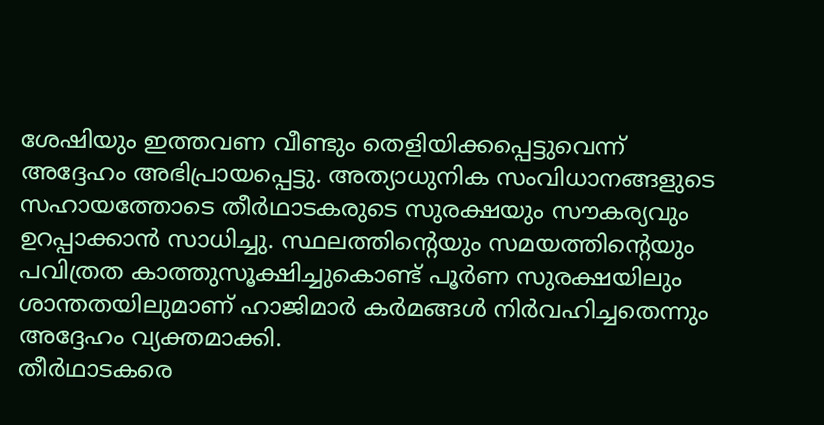ശേഷിയും ഇത്തവണ വീണ്ടും തെളിയിക്കപ്പെട്ടുവെന്ന് അദ്ദേഹം അഭിപ്രായപ്പെട്ടു. അത്യാധുനിക സംവിധാനങ്ങളുടെ സഹായത്തോടെ തീർഥാടകരുടെ സുരക്ഷയും സൗകര്യവും ഉറപ്പാക്കാൻ സാധിച്ചു. സ്ഥലത്തിന്റെയും സമയത്തിന്റെയും പവിത്രത കാത്തുസൂക്ഷിച്ചുകൊണ്ട് പൂർണ സുരക്ഷയിലും ശാന്തതയിലുമാണ് ഹാജിമാർ കർമങ്ങൾ നിർവഹിച്ചതെന്നും അദ്ദേഹം വ്യക്തമാക്കി.
തീർഥാടകരെ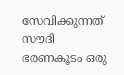സേവിക്കുന്നത് സൗദി ഭരണകൂടം ഒരു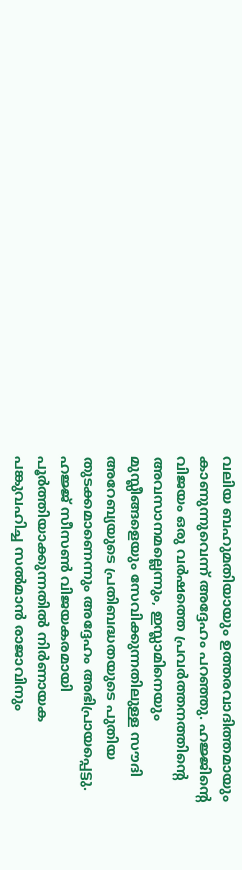വലിയ ബഹുമതിയായും ഉത്തരവാദിത്തമായും കാണുന്നുവെന്ന് അദ്ദേഹം പറഞ്ഞു. ഹജ്ജിന്റെ വിജയം ഒരു വർഷത്തെ പ്രവർത്തനത്തിന്റെ അവസാനമല്ലെന്നും, ഇസ്ലാമിനെയും മുസ്ലീങ്ങളെയും സേവിക്കുന്നതിലുള്ള സൗദി അറേബ്യയുടെ പ്രതിബദ്ധതയുടെ പുതിയ തുടക്കമാണെന്നും അദ്ദേഹം അഭിപ്രായപ്പെട്ടു.
ഹജ്ജ് സീസൺ വിജയകരമായി പൂർത്തിയാക്കുന്നതിൽ നിർണായക പങ്കുവഹിച്ച സൽമാൻ രാജാവിനും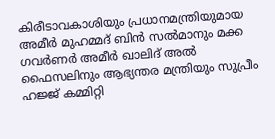കിരീടാവകാശിയും പ്രധാനമന്ത്രിയുമായ അമീർ മുഹമ്മദ് ബിൻ സൽമാനും മക്ക ഗവർണർ അമീർ ഖാലിദ് അൽ ഫൈസലിനും ആഭ്യന്തര മന്ത്രിയും സുപ്രീം ഹജ്ജ് കമ്മിറ്റി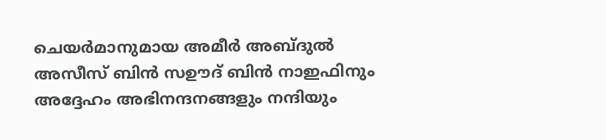ചെയർമാനുമായ അമീർ അബ്ദുൽ അസീസ് ബിൻ സഊദ് ബിൻ നാഇഫിനും അദ്ദേഹം അഭിനന്ദനങ്ങളും നന്ദിയും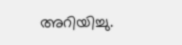അറിയിച്ചു.